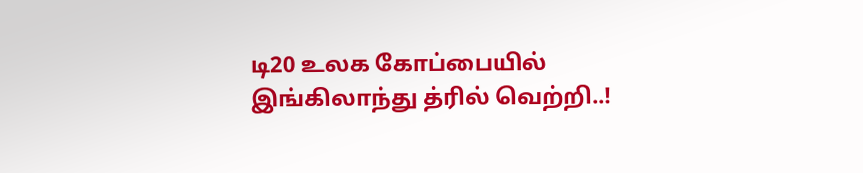டி20 உலக கோப்பையில் இங்கிலாந்து த்ரில் வெற்றி..!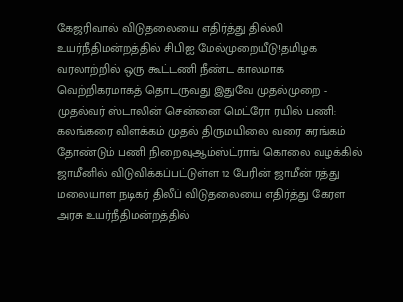கேஜரிவால் விடுதலையை எதிர்த்து தில்லி உயர்நீதிமன்றத்தில் சிபிஐ மேல்முறையீடு!தமிழக வரலாற்றில் ஒரு கூட்டணி நீண்ட காலமாக வெற்றிகரமாகத் தொடருவது இதுவே முதல்முறை - முதல்வர் ஸ்டாலின் சென்னை மெட்ரோ ரயில் பணி: கலங்கரை விளக்கம் முதல் திருமயிலை வரை சுரங்கம் தோண்டும் பணி நிறைவுஆம்ஸ்ட்ராங் கொலை வழக்கில் ஜாமீனில் விடுவிக்கப்பட்டுள்ள 12 பேரின் ஜாமீன் ரத்து மலையாள நடிகர் திலீப் விடுதலையை எதிர்த்து கேரள அரசு உயர்நீதிமன்றத்தில்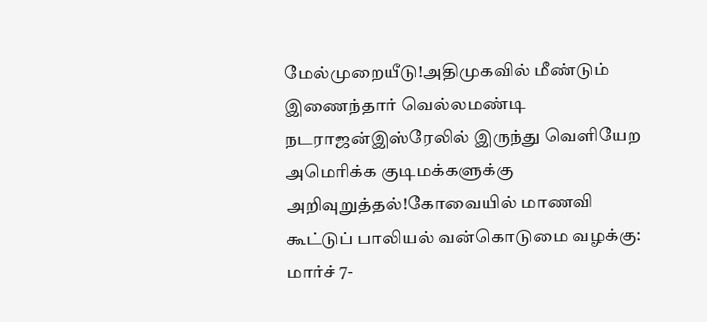மேல்முறையீடு!அதிமுகவில் மீண்டும் இணைந்தார் வெல்லமண்டி நடராஜன்இஸ்ரேலில் இருந்து வெளியேற அமெரிக்க குடிமக்களுக்கு அறிவுறுத்தல்!கோவையில் மாணவி கூட்டுப் பாலியல் வன்கொடுமை வழக்கு: மார்ச் 7-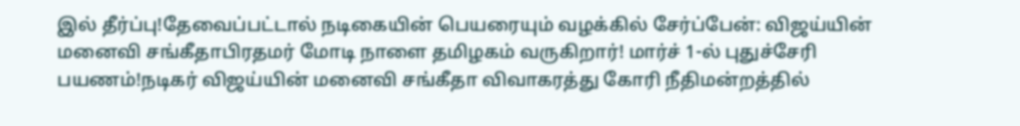இல் தீர்ப்பு!தேவைப்பட்டால் நடிகையின் பெயரையும் வழக்கில் சேர்ப்பேன்: விஜய்யின் மனைவி சங்கீதாபிரதமர் மோடி நாளை தமிழகம் வருகிறார்! மார்ச் 1-ல் புதுச்சேரி பயணம்!நடிகர் விஜய்யின் மனைவி சங்கீதா விவாகரத்து கோரி நீதிமன்றத்தில்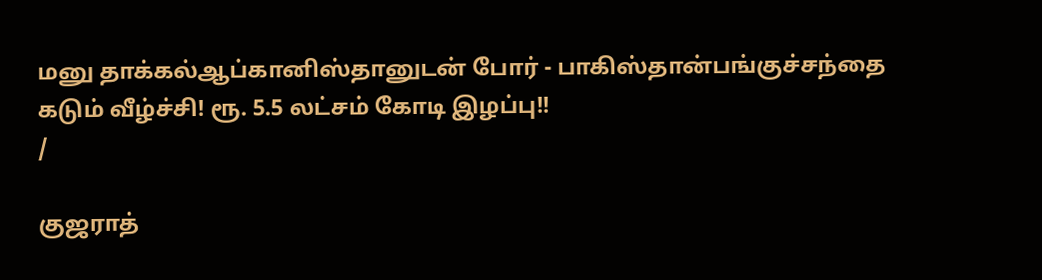மனு தாக்கல்ஆப்கானிஸ்தானுடன் போர் - பாகிஸ்தான்பங்குச்சந்தை கடும் வீழ்ச்சி! ரூ. 5.5 லட்சம் கோடி இழப்பு!!
/

குஜராத்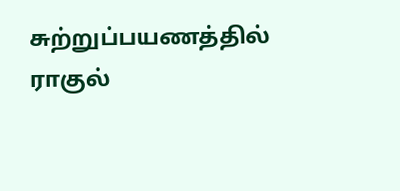சுற்றுப்பயணத்தில் ராகுல்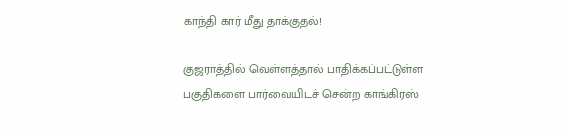காந்தி கார் மீது தாக்குதல்!

குஜராத்தில் வெள்ளத்தால் பாதிக்கப்பட்டுள்ள பகுதிகளை பார்வையிடச் சென்ற காங்கிரஸ்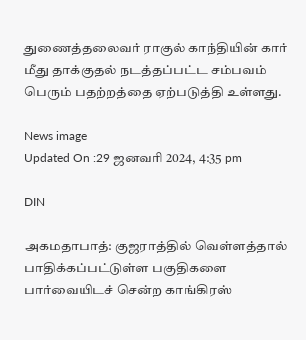துணைத்தலைவர் ராகுல் காந்தியின் கார் மீது தாக்குதல் நடத்தப்பட்ட சம்பவம் பெரும் பதற்றத்தை ஏற்படுத்தி உள்ளது.

News image
Updated On :29 ஜனவரி 2024, 4:35 pm

DIN

அகமதாபாத்: குஜராத்தில் வெள்ளத்தால் பாதிக்கப்பட்டுள்ள பகுதிகளை பார்வையிடச் சென்ற காங்கிரஸ்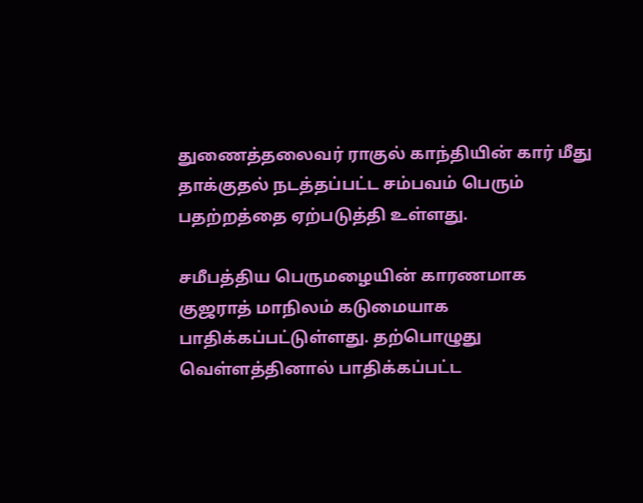துணைத்தலைவர் ராகுல் காந்தியின் கார் மீது தாக்குதல் நடத்தப்பட்ட சம்பவம் பெரும் பதற்றத்தை ஏற்படுத்தி உள்ளது.

சமீபத்திய பெருமழையின் காரணமாக குஜராத் மாநிலம் கடுமையாக பாதிக்கப்பட்டுள்ளது. தற்பொழுது  வெள்ளத்தினால் பாதிக்கப்பட்ட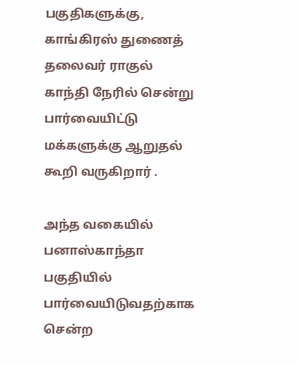பகுதிகளுக்கு, காங்கிரஸ் துணைத் தலைவர் ராகுல் காந்தி நேரில் சென்று பார்வையிட்டு மக்களுக்கு ஆறுதல் கூறி வருகிறார் .

அந்த வகையில் பனாஸ்காந்தா பகுதியில் பார்வையிடுவதற்காக சென்ற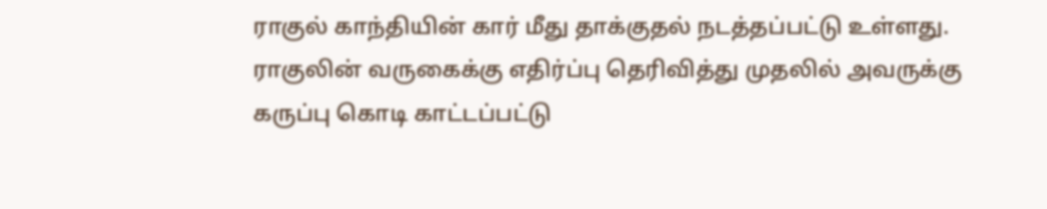ராகுல் காந்தியின் கார் மீது தாக்குதல் நடத்தப்பட்டு உள்ளது. ராகுலின் வருகைக்கு எதிர்ப்பு தெரிவித்து முதலில் அவருக்கு கருப்பு கொடி காட்டப்பட்டு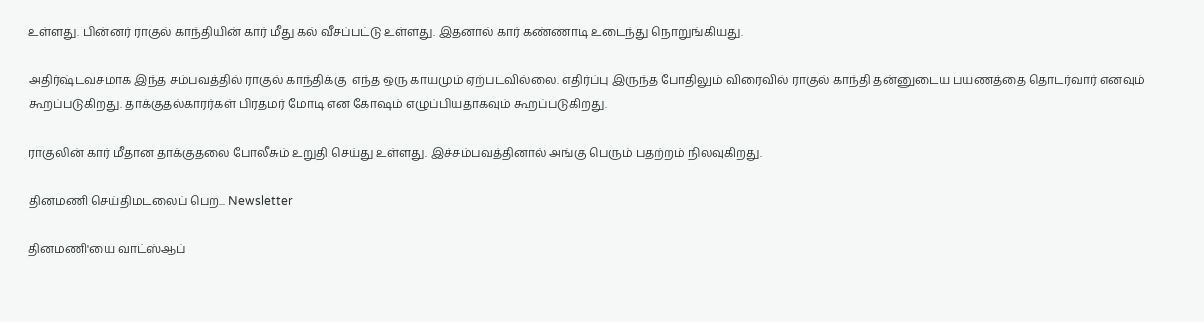உள்ளது. பின்னர் ராகுல் காந்தியின் கார் மீது கல் வீசப்பட்டு உள்ளது. இதனால் கார் கண்ணாடி உடைந்து நொறுங்கியது.

அதிர்ஷ்டவசமாக இந்த சம்பவத்தில் ராகுல் காந்திக்கு  எந்த ஒரு காயமும் ஏற்படவில்லை. எதிர்ப்பு இருந்த போதிலும் விரைவில் ராகுல் காந்தி தன்னுடைய பயணத்தை தொடர்வார் எனவும் கூறப்படுகிறது. தாக்குதல்காரர்கள் பிரதமர் மோடி என கோஷம் எழுப்பியதாகவும் கூறப்படுகிறது.

ராகுலின் கார் மீதான தாக்குதலை போலீசும் உறுதி செய்து உள்ளது. இச்சம்பவத்தினால் அங்கு பெரும் பதற்றம் நிலவுகிறது.

தினமணி செய்திமடலைப் பெற... Newsletter

தினமணி'யை வாட்ஸ்ஆப்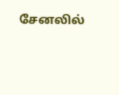சேனலில்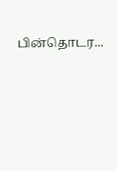பின்தொடர...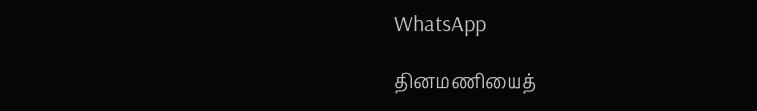WhatsApp

தினமணியைத்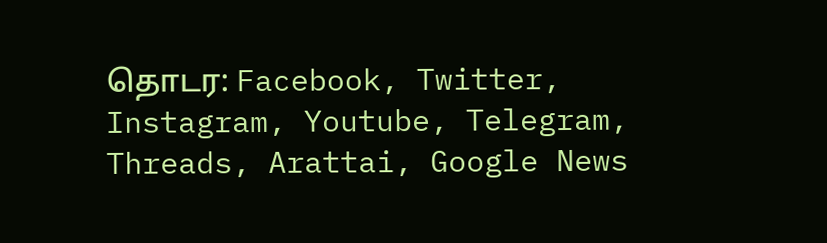தொடர: Facebook, Twitter, Instagram, Youtube, Telegram, Threads, Arattai, Google News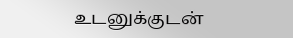உடனுக்குடன்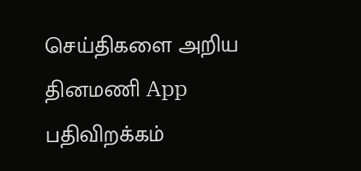செய்திகளை அறிய தினமணி App பதிவிறக்கம்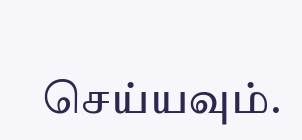செய்யவும்.